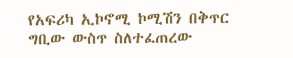የአፍሪካ ኢኮኖሚ ኮሚሽን በቅጥር ግቢው ውስጥ ስለተፈጠረው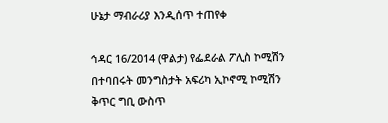ሁኔታ ማብራሪያ እንዲሰጥ ተጠየቀ

ኅዳር 16/2014 (ዋልታ) የፌደራል ፖሊስ ኮሚሽን በተባበሩት መንግስታት አፍሪካ ኢኮኖሚ ኮሚሽን ቅጥር ግቢ ውስጥ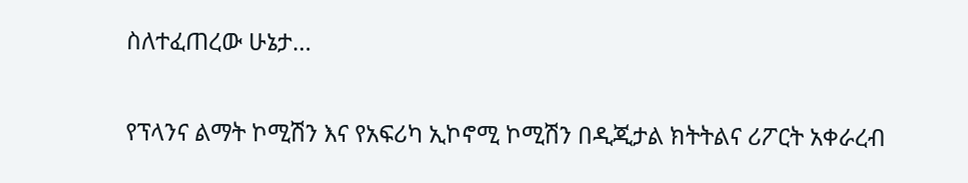ስለተፈጠረው ሁኔታ…

የፕላንና ልማት ኮሚሽን እና የአፍሪካ ኢኮኖሚ ኮሚሽን በዲጂታል ክትትልና ሪፖርት አቀራረብ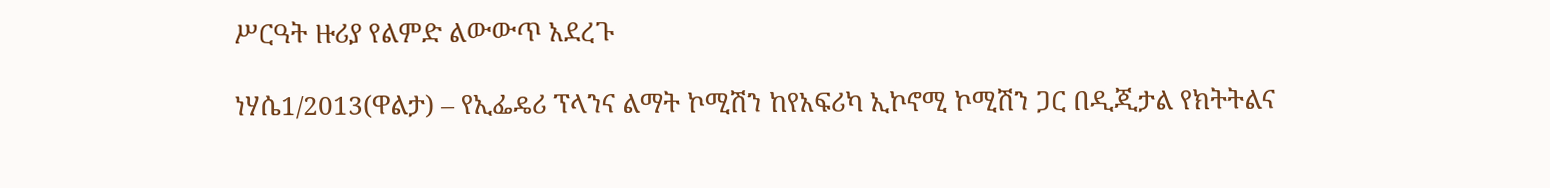ሥርዓት ዙሪያ የልምድ ልውውጥ አደረጉ

ነሃሴ1/2013(ዋልታ) – የኢፌዴሪ ፕላንና ልማት ኮሚሽን ከየአፍሪካ ኢኮኖሚ ኮሚሽን ጋር በዲጂታል የክትትልና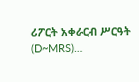ሪፖርት አቀራርብ ሥርዓት (D~MRS)…